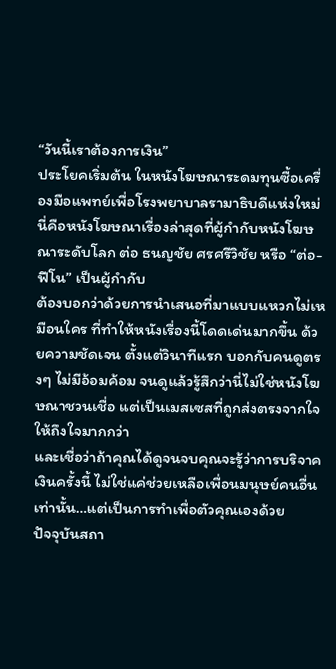“วันนี้เราต้องการเงิน”
ประโยคเริ่มต้น ในหนังโฆษณาระดมทุนซื้อเครื่องมือแพทย์เพื่อโรงพยาบาลรามาธิบดีแห่งใหม่
นี่คือหนังโฆษณาเรื่องล่าสุดที่ผู้กำกับหนังโฆษณาระดับโลก ต่อ ธนญชัย ศรศรีวิชัย หรือ “ต่อ-ฟีโน” เป็นผู้กำกับ
ต้องบอกว่าด้วยการนำเสนอที่มาแบบแหวกไม่เหมือนใคร ที่ทำให้หนังเรื่องนี้โดดเด่นมากขึ้น ด้วยความชัดเจน ตั้งแต่วินาทีแรก บอกกับคนดูตรงๆ ไม่มีอ้อมค้อม จนดูแล้วรู้สึกว่านี่ไม่ใช่หนังโฆษณาชวนเชื่อ แต่เป็นเมสเซสที่ถูกส่งตรงจากใจให้ถึงใจมากกว่า
และเชื่อว่าถ้าคุณได้ดูจนจบคุณจะรู้ว่าการบริจาคเงินครั้งนี้ ไม่ใช่แค่ช่วยเหลือเพื่อนมนุษย์คนอื่นเท่านั้น…แต่เป็นการทำเพื่อตัวคุณเองด้วย
ปัจจุบันสถา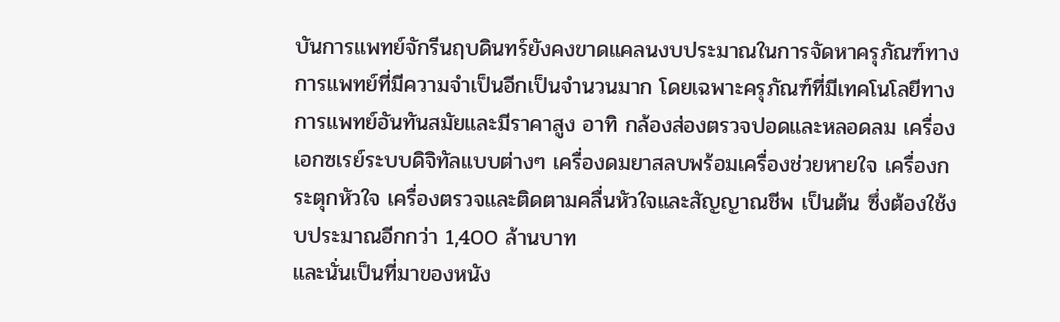บันการแพทย์จักรีนฤบดินทร์ยังคงขาดแคลนงบประมาณในการจัดหาครุภัณฑ์ทางการแพทย์ที่มีความจำเป็นอีกเป็นจำนวนมาก โดยเฉพาะครุภัณฑ์ที่มีเทคโนโลยีทางการแพทย์อันทันสมัยและมีราคาสูง อาทิ กล้องส่องตรวจปอดและหลอดลม เครื่องเอกซเรย์ระบบดิจิทัลแบบต่างๆ เครื่องดมยาสลบพร้อมเครื่องช่วยหายใจ เครื่องกระตุกหัวใจ เครื่องตรวจและติดตามคลื่นหัวใจและสัญญาณชีพ เป็นต้น ซึ่งต้องใช้งบประมาณอีกกว่า 1,400 ล้านบาท
และนั่นเป็นที่มาของหนัง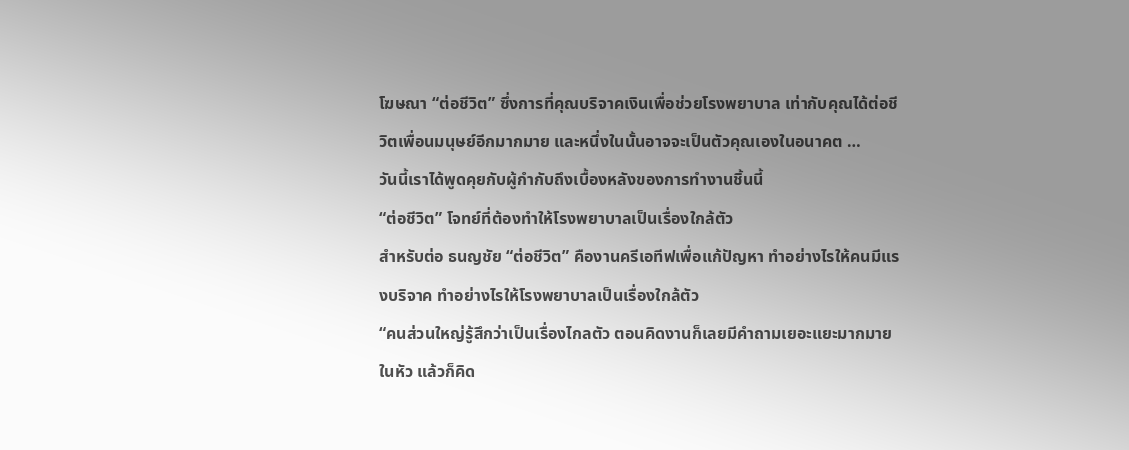โฆษณา “ต่อชีวิต” ซึ่งการที่คุณบริจาคเงินเพื่อช่วยโรงพยาบาล เท่ากับคุณได้ต่อชีวิตเพื่อนมนุษย์อีกมากมาย และหนึ่งในนั้นอาจจะเป็นตัวคุณเองในอนาคต …
วันนี้เราได้พูดคุยกับผู้กำกับถึงเบื้องหลังของการทำงานชิ้นนี้
“ต่อชีวิต” โจทย์ที่ต้องทำให้โรงพยาบาลเป็นเรื่องใกล้ตัว
สำหรับต่อ ธนญชัย “ต่อชีวิต” คืองานครีเอทีฟเพื่อแก้ปัญหา ทำอย่างไรให้คนมีแรงบริจาค ทำอย่างไรให้โรงพยาบาลเป็นเรื่องใกล้ตัว
“คนส่วนใหญ่รู้สึกว่าเป็นเรื่องไกลตัว ตอนคิดงานก็เลยมีคำถามเยอะแยะมากมายในหัว แล้วก็คิด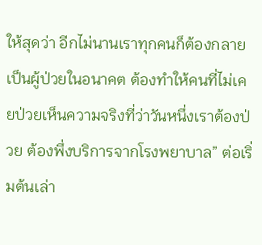ให้สุดว่า อีกไม่นานเราทุกคนก็ต้องกลายเป็นผู้ป่วยในอนาคต ต้องทำให้คนที่ไม่เคยป่วยเห็นความจริงที่ว่าวันหนึ่งเราต้องป่วย ต้องพึ่งบริการจากโรงพยาบาล” ต่อเริ่มต้นเล่า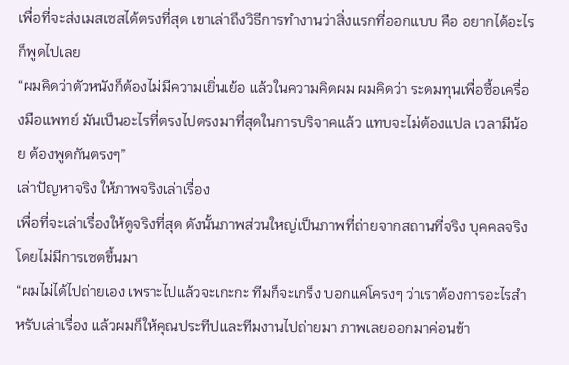เพื่อที่จะส่งเมสเซสได้ตรงที่สุด เขาเล่าถึงวิธีการทำงานว่าสิ่งแรกที่ออกแบบ คือ อยากได้อะไรก็พูดไปเลย
“ผมคิดว่าตัวหนังก็ต้องไม่มีความเยิ่นเย้อ แล้วในความคิดผม ผมคิดว่า ระดมทุนเพื่อซื้อเครื่องมือแพทย์ มันเป็นอะไรที่ตรงไปตรงมาที่สุดในการบริจาคแล้ว แทบจะไม่ต้องแปล เวลามีน้อย ต้องพูดกันตรงๆ”
เล่าปัญหาจริง ให้ภาพจริงเล่าเรื่อง
เพื่อที่จะเล่าเรื่องให้ดูจริงที่สุด ดังนั้นภาพส่วนใหญ่เป็นภาพที่ถ่ายจากสถานที่จริง บุคคลจริง โดยไม่มีการเซตขึ้นมา
“ผมไม่ได้ไปถ่ายเอง เพราะไปแล้วจะเกะกะ ทีมก็จะเกร็ง บอกแค่โครงๆ ว่าเราต้องการอะไรสำหรับเล่าเรื่อง แล้วผมก็ให้คุณประทีปและทีมงานไปถ่ายมา ภาพเลยออกมาค่อนข้า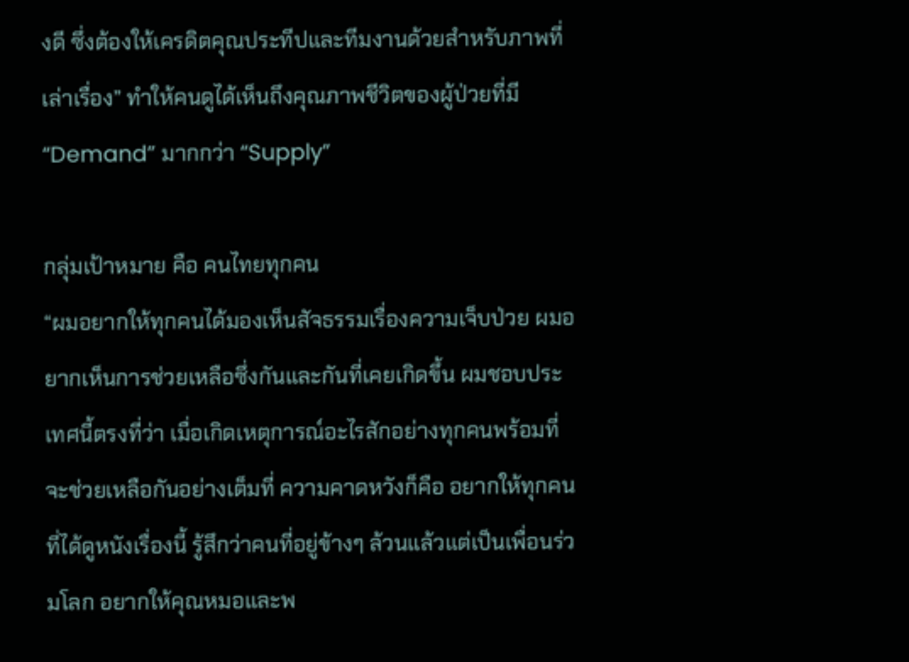งดี ซึ่งต้องให้เครดิตคุณประทีปและทีมงานด้วยสำหรับภาพที่เล่าเรื่อง” ทำให้คนดูได้เห็นถึงคุณภาพชีวิตของผู้ป่วยที่มี “Demand” มากกว่า “Supply”

กลุ่มเป้าหมาย คือ คนไทยทุกคน
“ผมอยากให้ทุกคนได้มองเห็นสัจธรรมเรื่องความเจ็บป่วย ผมอยากเห็นการช่วยเหลือซึ่งกันและกันที่เคยเกิดขึ้น ผมชอบประเทศนี้ตรงที่ว่า เมื่อเกิดเหตุการณ์อะไรสักอย่างทุกคนพร้อมที่จะช่วยเหลือกันอย่างเต็มที่ ความคาดหวังก็คือ อยากให้ทุกคนที่ได้ดูหนังเรื่องนี้ รู้สึกว่าคนที่อยู่ข้างๆ ล้วนแล้วแต่เป็นเพื่อนร่วมโลก อยากให้คุณหมอและพ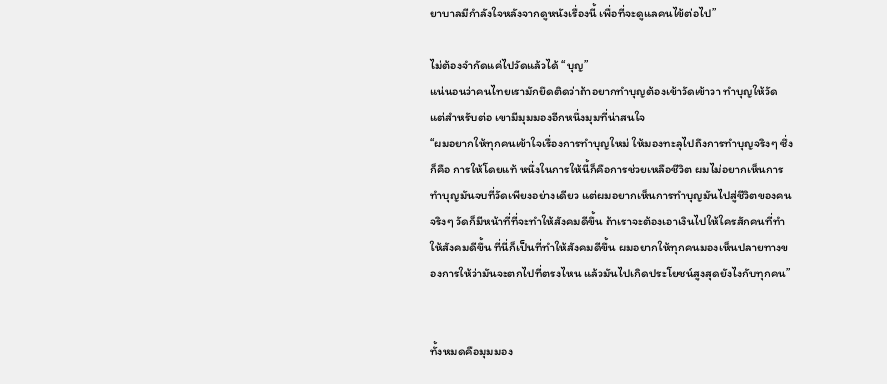ยาบาลมีกำลังใจหลังจากดูหนังเรื่องนี้ เพื่อที่จะดูแลคนไข้ต่อไป”

ไม่ต้องจำกัดแค่ไปวัดแล้วได้ “บุญ”
แน่นอนว่าคนไทยเรามักยึดติดว่าถ้าอยากทำบุญต้องเข้าวัดเข้าวา ทำบุญให้วัด แต่สำหรับต่อ เขามีมุมมองอีกหนึ่งมุมที่น่าสนใจ
“ผมอยากให้ทุกคนเข้าใจเรื่องการทำบุญใหม่ ให้มองทะลุไปถึงการทำบุญจริงๆ ซึ่งก็คือ การให้โดยแท้ หนึ่งในการให้นี้ก็คือการช่วยเหลือชีวิต ผมไม่อยากเห็นการทำบุญมันจบที่วัดเพียงอย่างเดียว แต่ผมอยากเห็นการทำบุญมันไปสู่ชีวิตของคนจริงๆ วัดก็มีหน้าที่ที่จะทำให้สังคมดีขึ้น ถ้าเราจะต้องเอาเงินไปให้ใครสักคนที่ทำให้สังคมดีขึ้น ที่นี่ก็เป็นที่ทำให้สังคมดีขึ้น ผมอยากให้ทุกคนมองเห็นปลายทางของการให้ว่ามันจะตกไปที่ตรงไหน แล้วมันไปเกิดประโยชน์สูงสุดยังไงกับทุกคน”


ทั้งหมดคือมุมมอง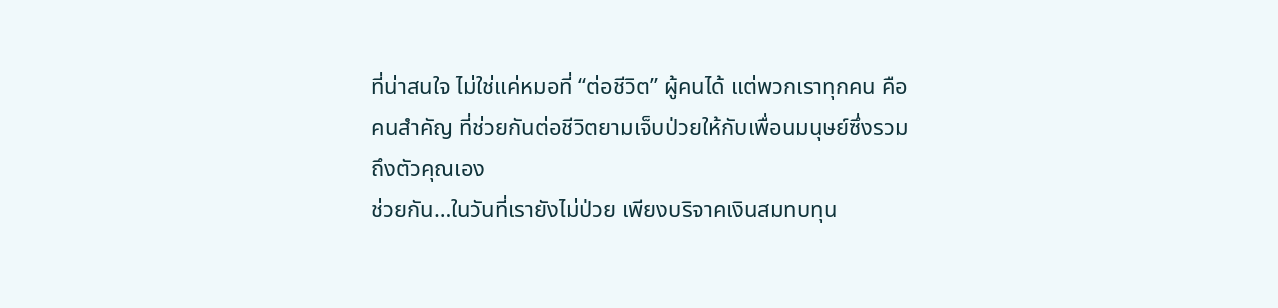ที่น่าสนใจ ไม่ใช่แค่หมอที่ “ต่อชีวิต” ผู้คนได้ แต่พวกเราทุกคน คือคนสำคัญ ที่ช่วยกันต่อชีวิตยามเจ็บป่วยให้กับเพื่อนมนุษย์ซึ่งรวมถึงตัวคุณเอง
ช่วยกัน…ในวันที่เรายังไม่ป่วย เพียงบริจาคเงินสมทบทุน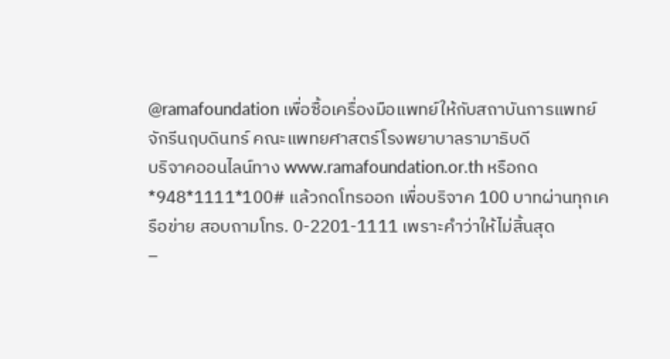@ramafoundation เพื่อซื้อเครื่องมือแพทย์ให้กับสถาบันการแพทย์จักรีนฤบดินทร์ คณะแพทยศาสตร์โรงพยาบาลรามาธิบดี
บริจาคออนไลน์ทาง www.ramafoundation.or.th หรือกด *948*1111*100# แล้วกดโทรออก เพื่อบริจาค 100 บาทผ่านทุกเครือข่าย สอบถามโทร. 0-2201-1111 เพราะคำว่าให้ไม่สิ้นสุด
–